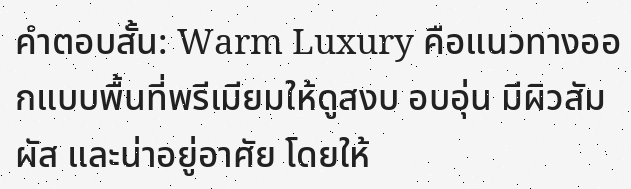คำตอบสั้น: Warm Luxury คือแนวทางออกแบบพื้นที่พรีเมียมให้ดูสงบ อบอุ่น มีผิวสัมผัส และน่าอยู่อาศัย โดยให้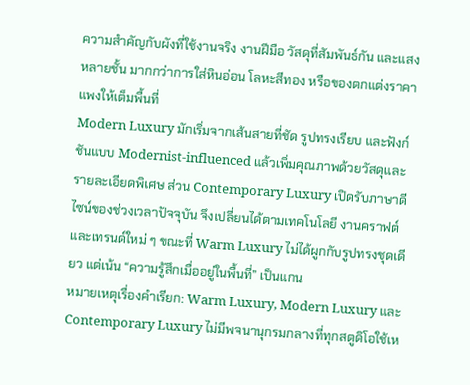ความสำคัญกับผังที่ใช้งานจริง งานฝีมือ วัสดุที่สัมพันธ์กัน และแสงหลายชั้น มากกว่าการใส่หินอ่อน โลหะสีทอง หรือของตกแต่งราคาแพงให้เต็มพื้นที่
Modern Luxury มักเริ่มจากเส้นสายที่ชัด รูปทรงเรียบ และฟังก์ชันแบบ Modernist-influenced แล้วเพิ่มคุณภาพด้วยวัสดุและรายละเอียดพิเศษ ส่วน Contemporary Luxury เปิดรับภาษาดีไซน์ของช่วงเวลาปัจจุบัน จึงเปลี่ยนได้ตามเทคโนโลยี งานคราฟต์ และเทรนด์ใหม่ ๆ ขณะที่ Warm Luxury ไม่ได้ผูกกับรูปทรงชุดเดียว แต่เน้น “ความรู้สึกเมื่ออยู่ในพื้นที่” เป็นแกน
หมายเหตุเรื่องคำเรียก: Warm Luxury, Modern Luxury และ Contemporary Luxury ไม่มีพจนานุกรมกลางที่ทุกสตูดิโอใช้เห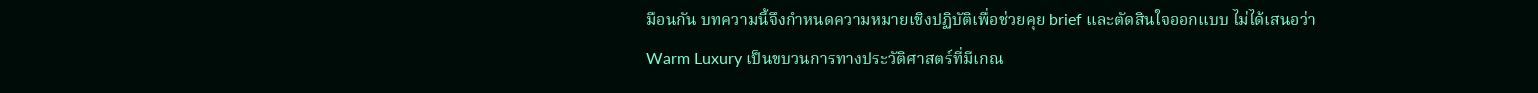มือนกัน บทความนี้จึงกำหนดความหมายเชิงปฏิบัติเพื่อช่วยคุย brief และตัดสินใจออกแบบ ไม่ได้เสนอว่า Warm Luxury เป็นขบวนการทางประวัติศาสตร์ที่มีเกณ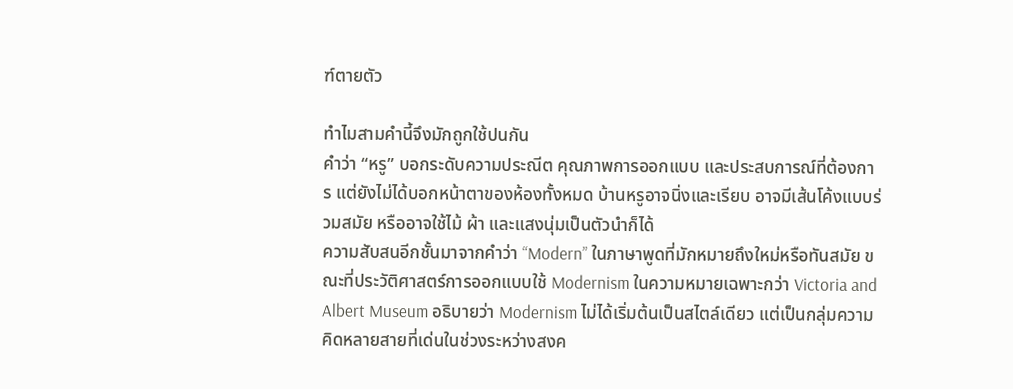ฑ์ตายตัว

ทำไมสามคำนี้จึงมักถูกใช้ปนกัน
คำว่า “หรู” บอกระดับความประณีต คุณภาพการออกแบบ และประสบการณ์ที่ต้องการ แต่ยังไม่ได้บอกหน้าตาของห้องทั้งหมด บ้านหรูอาจนิ่งและเรียบ อาจมีเส้นโค้งแบบร่วมสมัย หรืออาจใช้ไม้ ผ้า และแสงนุ่มเป็นตัวนำก็ได้
ความสับสนอีกชั้นมาจากคำว่า “Modern” ในภาษาพูดที่มักหมายถึงใหม่หรือทันสมัย ขณะที่ประวัติศาสตร์การออกแบบใช้ Modernism ในความหมายเฉพาะกว่า Victoria and Albert Museum อธิบายว่า Modernism ไม่ได้เริ่มต้นเป็นสไตล์เดียว แต่เป็นกลุ่มความคิดหลายสายที่เด่นในช่วงระหว่างสงค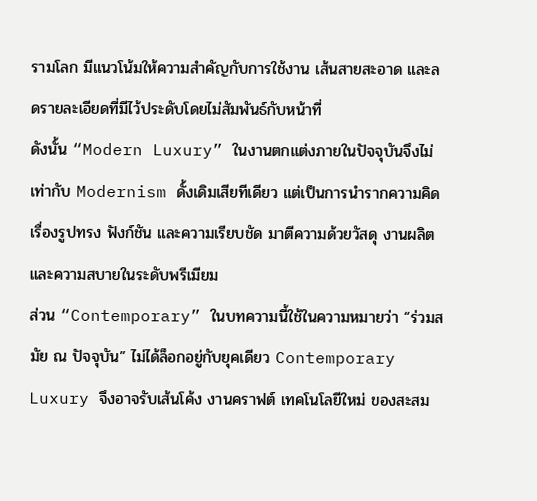รามโลก มีแนวโน้มให้ความสำคัญกับการใช้งาน เส้นสายสะอาด และลดรายละเอียดที่มีไว้ประดับโดยไม่สัมพันธ์กับหน้าที่
ดังนั้น “Modern Luxury” ในงานตกแต่งภายในปัจจุบันจึงไม่เท่ากับ Modernism ดั้งเดิมเสียทีเดียว แต่เป็นการนำรากความคิดเรื่องรูปทรง ฟังก์ชัน และความเรียบชัด มาตีความด้วยวัสดุ งานผลิต และความสบายในระดับพรีเมียม
ส่วน “Contemporary” ในบทความนี้ใช้ในความหมายว่า “ร่วมสมัย ณ ปัจจุบัน” ไม่ได้ล็อกอยู่กับยุคเดียว Contemporary Luxury จึงอาจรับเส้นโค้ง งานคราฟต์ เทคโนโลยีใหม่ ของสะสม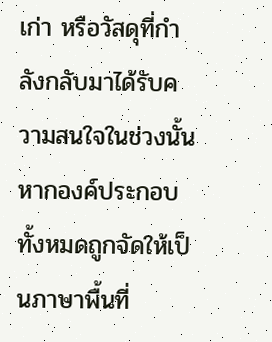เก่า หรือวัสดุที่กำลังกลับมาได้รับความสนใจในช่วงนั้น หากองค์ประกอบทั้งหมดถูกจัดให้เป็นภาษาพื้นที่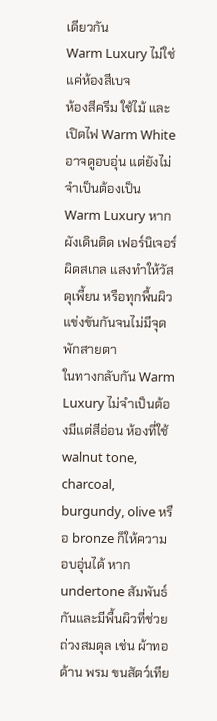เดียวกัน
Warm Luxury ไม่ใช่แค่ห้องสีเบจ
ห้องสีครีม ใช้ไม้ และเปิดไฟ Warm White อาจดูอบอุ่น แต่ยังไม่จำเป็นต้องเป็น Warm Luxury หากผังเดินติด เฟอร์นิเจอร์ผิดสเกล แสงทำให้วัสดุเพี้ยน หรือทุกพื้นผิวแข่งขันกันจนไม่มีจุดพักสายตา
ในทางกลับกัน Warm Luxury ไม่จำเป็นต้องมีแต่สีอ่อน ห้องที่ใช้ walnut tone, charcoal, burgundy, olive หรือ bronze ก็ให้ความอบอุ่นได้ หาก undertone สัมพันธ์กันและมีพื้นผิวที่ช่วยถ่วงสมดุล เช่น ผ้าทอด้าน พรม ขนสัตว์เทีย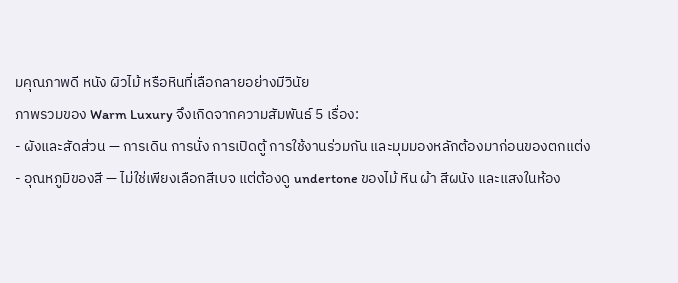มคุณภาพดี หนัง ผิวไม้ หรือหินที่เลือกลายอย่างมีวินัย
ภาพรวมของ Warm Luxury จึงเกิดจากความสัมพันธ์ 5 เรื่อง:
- ผังและสัดส่วน — การเดิน การนั่ง การเปิดตู้ การใช้งานร่วมกัน และมุมมองหลักต้องมาก่อนของตกแต่ง
- อุณหภูมิของสี — ไม่ใช่เพียงเลือกสีเบจ แต่ต้องดู undertone ของไม้ หิน ผ้า สีผนัง และแสงในห้อง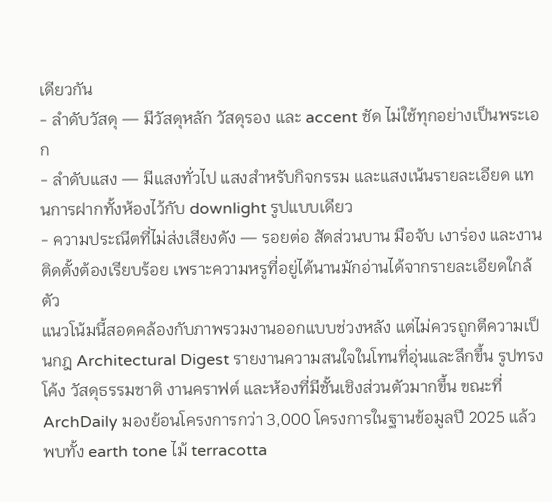เดียวกัน
- ลำดับวัสดุ — มีวัสดุหลัก วัสดุรอง และ accent ชัด ไม่ใช้ทุกอย่างเป็นพระเอก
- ลำดับแสง — มีแสงทั่วไป แสงสำหรับกิจกรรม และแสงเน้นรายละเอียด แทนการฝากทั้งห้องไว้กับ downlight รูปแบบเดียว
- ความประณีตที่ไม่ส่งเสียงดัง — รอยต่อ สัดส่วนบาน มือจับ เงาร่อง และงานติดตั้งต้องเรียบร้อย เพราะความหรูที่อยู่ได้นานมักอ่านได้จากรายละเอียดใกล้ตัว
แนวโน้มนี้สอดคล้องกับภาพรวมงานออกแบบช่วงหลัง แต่ไม่ควรถูกตีความเป็นกฎ Architectural Digest รายงานความสนใจในโทนที่อุ่นและลึกขึ้น รูปทรงโค้ง วัสดุธรรมชาติ งานคราฟต์ และห้องที่มีชั้นเชิงส่วนตัวมากขึ้น ขณะที่ ArchDaily มองย้อนโครงการกว่า 3,000 โครงการในฐานข้อมูลปี 2025 แล้วพบทั้ง earth tone ไม้ terracotta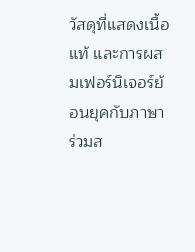วัสดุที่แสดงเนื้อแท้ และการผสมเฟอร์นิเจอร์ย้อนยุคกับภาษาร่วมส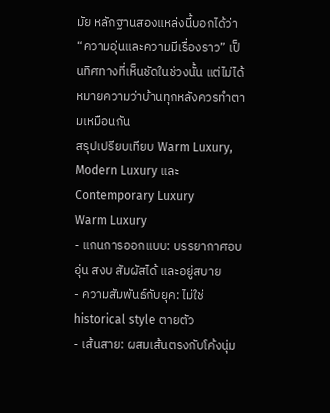มัย หลักฐานสองแหล่งนี้บอกได้ว่า “ความอุ่นและความมีเรื่องราว” เป็นทิศทางที่เห็นชัดในช่วงนั้น แต่ไม่ได้หมายความว่าบ้านทุกหลังควรทำตามเหมือนกัน
สรุปเปรียบเทียบ Warm Luxury, Modern Luxury และ Contemporary Luxury
Warm Luxury
- แกนการออกแบบ: บรรยากาศอบอุ่น สงบ สัมผัสได้ และอยู่สบาย
- ความสัมพันธ์กับยุค: ไม่ใช่ historical style ตายตัว
- เส้นสาย: ผสมเส้นตรงกับโค้งนุ่ม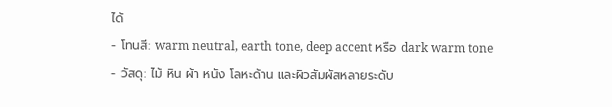ได้
- โทนสี: warm neutral, earth tone, deep accent หรือ dark warm tone
- วัสดุ: ไม้ หิน ผ้า หนัง โลหะด้าน และผิวสัมผัสหลายระดับ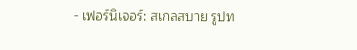- เฟอร์นิเจอร์: สเกลสบาย รูปท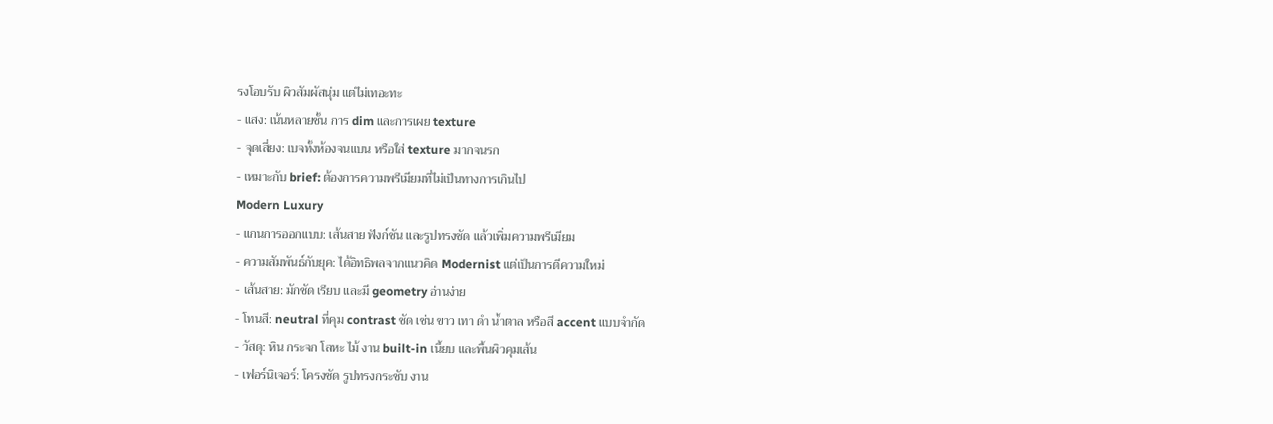รงโอบรับ ผิวสัมผัสนุ่ม แต่ไม่เทอะทะ
- แสง: เน้นหลายชั้น การ dim และการเผย texture
- จุดเสี่ยง: เบจทั้งห้องจนแบน หรือใส่ texture มากจนรก
- เหมาะกับ brief: ต้องการความพรีเมียมที่ไม่เป็นทางการเกินไป
Modern Luxury
- แกนการออกแบบ: เส้นสาย ฟังก์ชัน และรูปทรงชัด แล้วเพิ่มความพรีเมียม
- ความสัมพันธ์กับยุค: ได้อิทธิพลจากแนวคิด Modernist แต่เป็นการตีความใหม่
- เส้นสาย: มักชัด เรียบ และมี geometry อ่านง่าย
- โทนสี: neutral ที่คุม contrast ชัด เช่น ขาว เทา ดำ น้ำตาล หรือสี accent แบบจำกัด
- วัสดุ: หิน กระจก โลหะ ไม้ งาน built-in เนี้ยบ และพื้นผิวคุมเส้น
- เฟอร์นิเจอร์: โครงชัด รูปทรงกระชับ งาน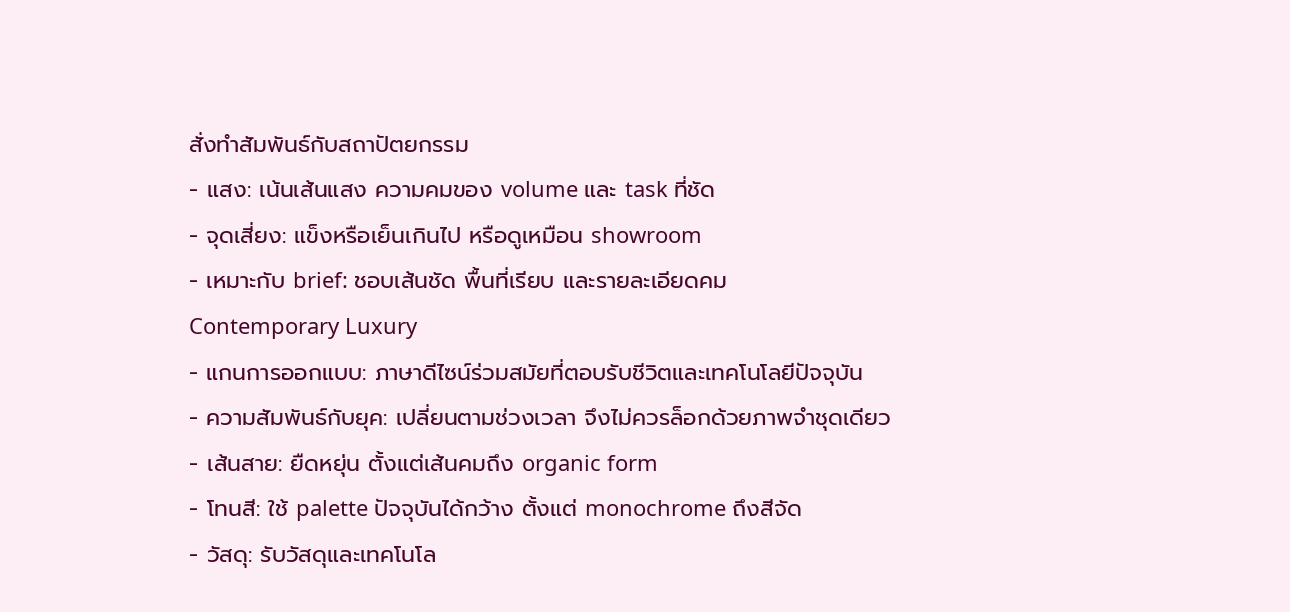สั่งทำสัมพันธ์กับสถาปัตยกรรม
- แสง: เน้นเส้นแสง ความคมของ volume และ task ที่ชัด
- จุดเสี่ยง: แข็งหรือเย็นเกินไป หรือดูเหมือน showroom
- เหมาะกับ brief: ชอบเส้นชัด พื้นที่เรียบ และรายละเอียดคม
Contemporary Luxury
- แกนการออกแบบ: ภาษาดีไซน์ร่วมสมัยที่ตอบรับชีวิตและเทคโนโลยีปัจจุบัน
- ความสัมพันธ์กับยุค: เปลี่ยนตามช่วงเวลา จึงไม่ควรล็อกด้วยภาพจำชุดเดียว
- เส้นสาย: ยืดหยุ่น ตั้งแต่เส้นคมถึง organic form
- โทนสี: ใช้ palette ปัจจุบันได้กว้าง ตั้งแต่ monochrome ถึงสีจัด
- วัสดุ: รับวัสดุและเทคโนโล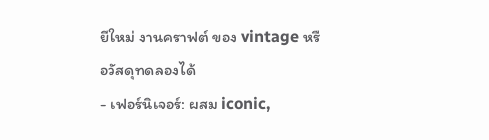ยีใหม่ งานคราฟต์ ของ vintage หรือวัสดุทดลองได้
- เฟอร์นิเจอร์: ผสม iconic,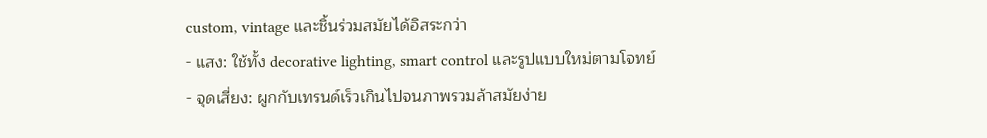custom, vintage และชิ้นร่วมสมัยได้อิสระกว่า
- แสง: ใช้ทั้ง decorative lighting, smart control และรูปแบบใหม่ตามโจทย์
- จุดเสี่ยง: ผูกกับเทรนด์เร็วเกินไปจนภาพรวมล้าสมัยง่าย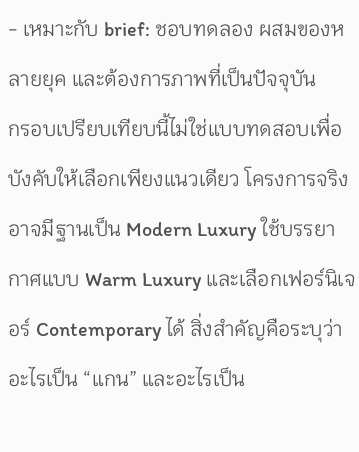- เหมาะกับ brief: ชอบทดลอง ผสมของหลายยุค และต้องการภาพที่เป็นปัจจุบัน
กรอบเปรียบเทียบนี้ไม่ใช่แบบทดสอบเพื่อบังคับให้เลือกเพียงแนวเดียว โครงการจริงอาจมีฐานเป็น Modern Luxury ใช้บรรยากาศแบบ Warm Luxury และเลือกเฟอร์นิเจอร์ Contemporary ได้ สิ่งสำคัญคือระบุว่าอะไรเป็น “แกน” และอะไรเป็น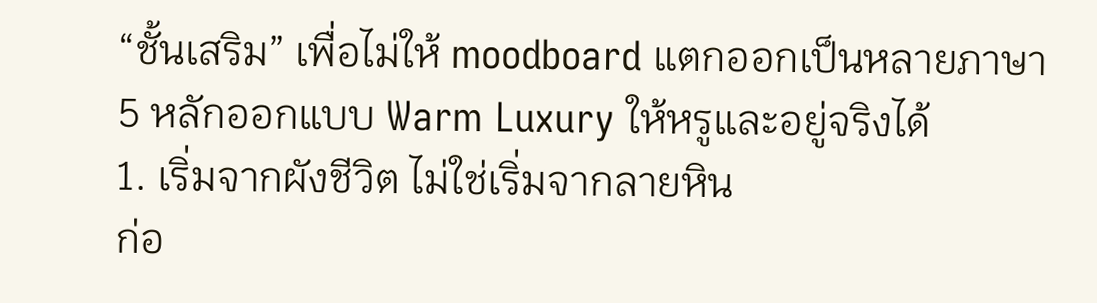“ชั้นเสริม” เพื่อไม่ให้ moodboard แตกออกเป็นหลายภาษา
5 หลักออกแบบ Warm Luxury ให้หรูและอยู่จริงได้
1. เริ่มจากผังชีวิต ไม่ใช่เริ่มจากลายหิน
ก่อ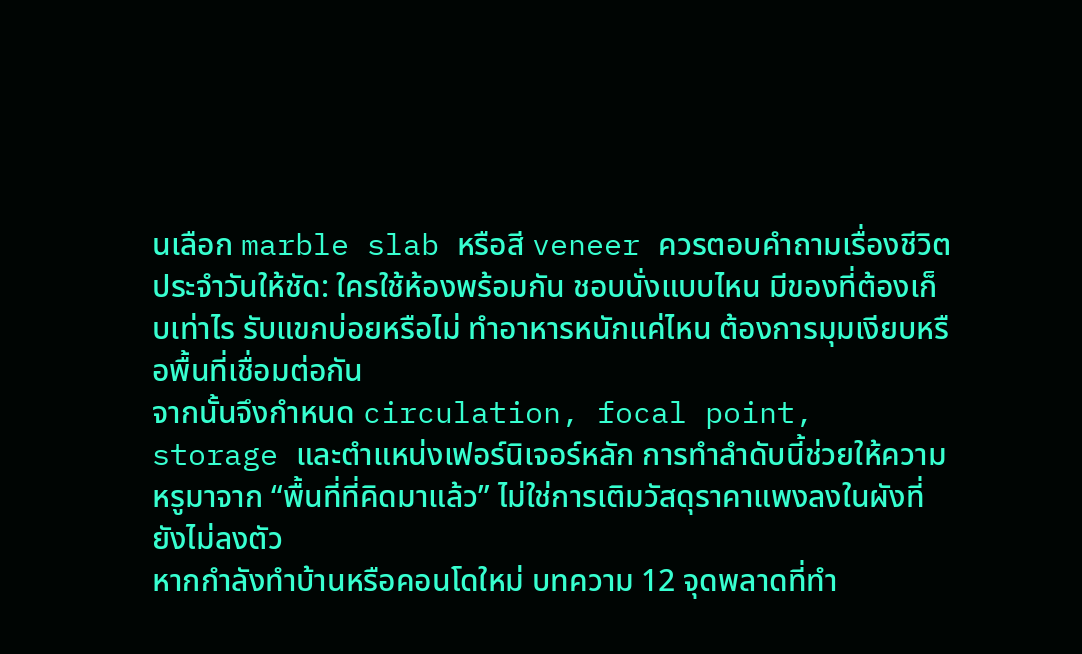นเลือก marble slab หรือสี veneer ควรตอบคำถามเรื่องชีวิตประจำวันให้ชัด: ใครใช้ห้องพร้อมกัน ชอบนั่งแบบไหน มีของที่ต้องเก็บเท่าไร รับแขกบ่อยหรือไม่ ทำอาหารหนักแค่ไหน ต้องการมุมเงียบหรือพื้นที่เชื่อมต่อกัน
จากนั้นจึงกำหนด circulation, focal point, storage และตำแหน่งเฟอร์นิเจอร์หลัก การทำลำดับนี้ช่วยให้ความหรูมาจาก “พื้นที่ที่คิดมาแล้ว” ไม่ใช่การเติมวัสดุราคาแพงลงในผังที่ยังไม่ลงตัว
หากกำลังทำบ้านหรือคอนโดใหม่ บทความ 12 จุดพลาดที่ทำ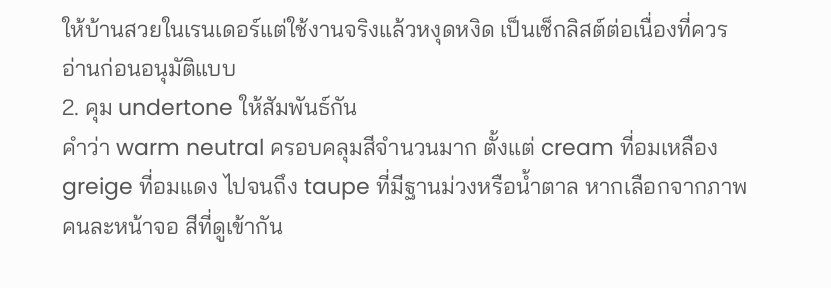ให้บ้านสวยในเรนเดอร์แต่ใช้งานจริงแล้วหงุดหงิด เป็นเช็กลิสต์ต่อเนื่องที่ควรอ่านก่อนอนุมัติแบบ
2. คุม undertone ให้สัมพันธ์กัน
คำว่า warm neutral ครอบคลุมสีจำนวนมาก ตั้งแต่ cream ที่อมเหลือง greige ที่อมแดง ไปจนถึง taupe ที่มีฐานม่วงหรือน้ำตาล หากเลือกจากภาพคนละหน้าจอ สีที่ดูเข้ากัน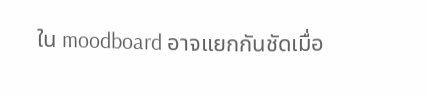ใน moodboard อาจแยกกันชัดเมื่อ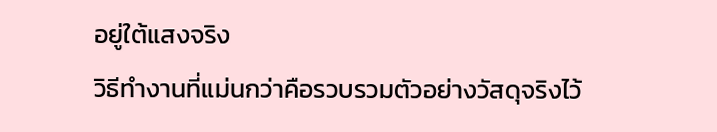อยู่ใต้แสงจริง
วิธีทำงานที่แม่นกว่าคือรวบรวมตัวอย่างวัสดุจริงไว้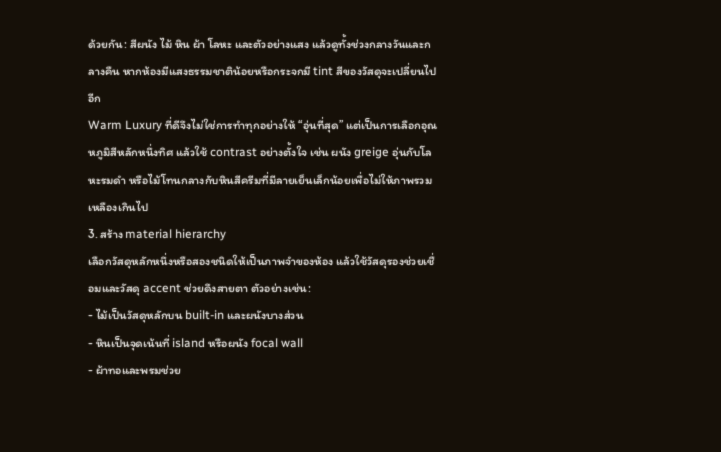ด้วยกัน: สีผนัง ไม้ หิน ผ้า โลหะ และตัวอย่างแสง แล้วดูทั้งช่วงกลางวันและกลางคืน หากห้องมีแสงธรรมชาติน้อยหรือกระจกมี tint สีของวัสดุจะเปลี่ยนไปอีก
Warm Luxury ที่ดีจึงไม่ใช่การทำทุกอย่างให้ “อุ่นที่สุด” แต่เป็นการเลือกอุณหภูมิสีหลักหนึ่งทิศ แล้วใช้ contrast อย่างตั้งใจ เช่น ผนัง greige อุ่นกับโลหะรมดำ หรือไม้โทนกลางกับหินสีครีมที่มีลายเย็นเล็กน้อยเพื่อไม่ให้ภาพรวมเหลืองเกินไป
3. สร้าง material hierarchy
เลือกวัสดุหลักหนึ่งหรือสองชนิดให้เป็นภาพจำของห้อง แล้วใช้วัสดุรองช่วยเชื่อมและวัสดุ accent ช่วยดึงสายตา ตัวอย่างเช่น:
- ไม้เป็นวัสดุหลักบน built-in และผนังบางส่วน
- หินเป็นจุดเน้นที่ island หรือผนัง focal wall
- ผ้าทอและพรมช่วย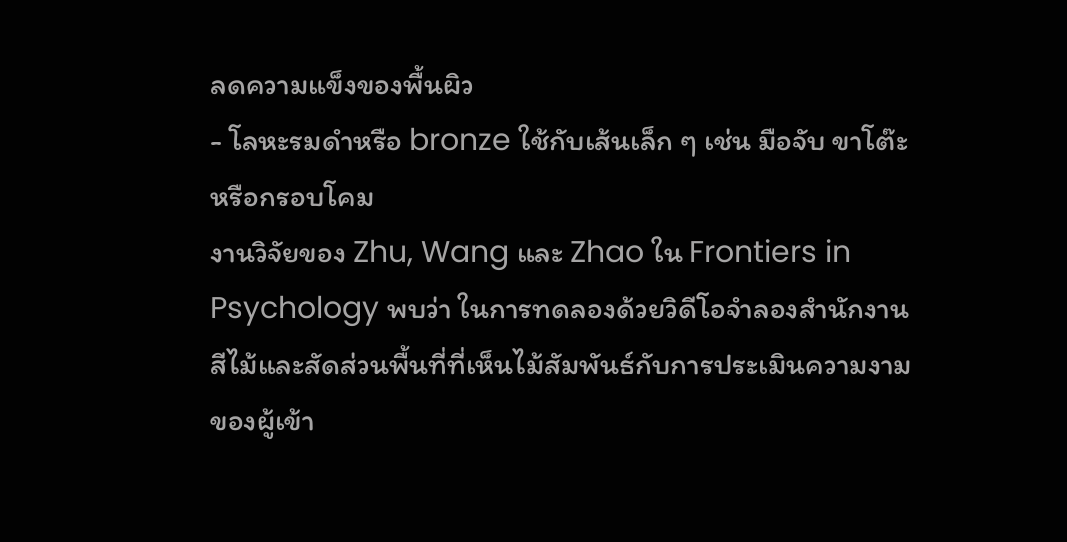ลดความแข็งของพื้นผิว
- โลหะรมดำหรือ bronze ใช้กับเส้นเล็ก ๆ เช่น มือจับ ขาโต๊ะ หรือกรอบโคม
งานวิจัยของ Zhu, Wang และ Zhao ใน Frontiers in Psychology พบว่า ในการทดลองด้วยวิดีโอจำลองสำนักงาน สีไม้และสัดส่วนพื้นที่ที่เห็นไม้สัมพันธ์กับการประเมินความงามของผู้เข้า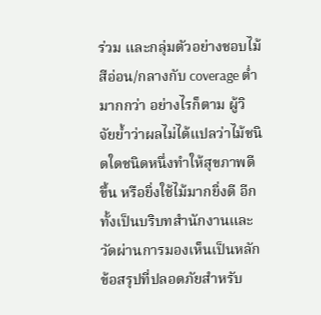ร่วม และกลุ่มตัวอย่างชอบไม้สีอ่อน/กลางกับ coverage ต่ำมากกว่า อย่างไรก็ตาม ผู้วิจัยย้ำว่าผลไม่ได้แปลว่าไม้ชนิดใดชนิดหนึ่งทำให้สุขภาพดีขึ้น หรือยิ่งใช้ไม้มากยิ่งดี อีกทั้งเป็นบริบทสำนักงานและวัดผ่านการมองเห็นเป็นหลัก
ข้อสรุปที่ปลอดภัยสำหรับ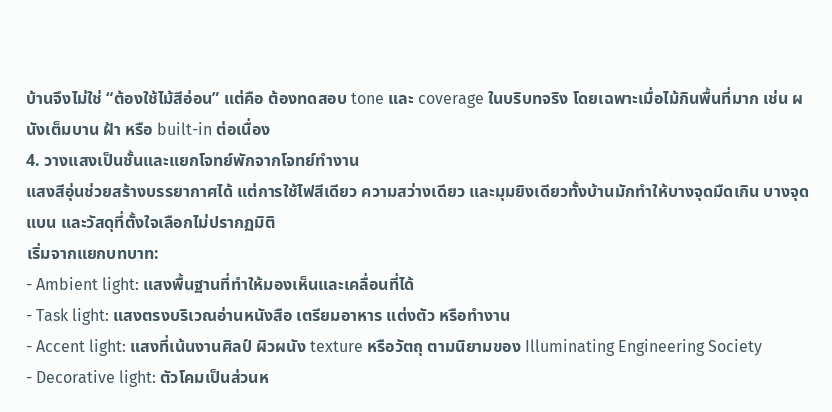บ้านจึงไม่ใช่ “ต้องใช้ไม้สีอ่อน” แต่คือ ต้องทดสอบ tone และ coverage ในบริบทจริง โดยเฉพาะเมื่อไม้กินพื้นที่มาก เช่น ผนังเต็มบาน ฝ้า หรือ built-in ต่อเนื่อง
4. วางแสงเป็นชั้นและแยกโจทย์พักจากโจทย์ทำงาน
แสงสีอุ่นช่วยสร้างบรรยากาศได้ แต่การใช้ไฟสีเดียว ความสว่างเดียว และมุมยิงเดียวทั้งบ้านมักทำให้บางจุดมืดเกิน บางจุดแบน และวัสดุที่ตั้งใจเลือกไม่ปรากฏมิติ
เริ่มจากแยกบทบาท:
- Ambient light: แสงพื้นฐานที่ทำให้มองเห็นและเคลื่อนที่ได้
- Task light: แสงตรงบริเวณอ่านหนังสือ เตรียมอาหาร แต่งตัว หรือทำงาน
- Accent light: แสงที่เน้นงานศิลป์ ผิวผนัง texture หรือวัตถุ ตามนิยามของ Illuminating Engineering Society
- Decorative light: ตัวโคมเป็นส่วนห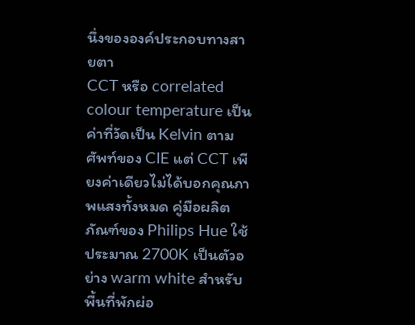นึ่งขององค์ประกอบทางสายตา
CCT หรือ correlated colour temperature เป็นค่าที่วัดเป็น Kelvin ตามศัพท์ของ CIE แต่ CCT เพียงค่าเดียวไม่ได้บอกคุณภาพแสงทั้งหมด คู่มือผลิตภัณฑ์ของ Philips Hue ใช้ประมาณ 2700K เป็นตัวอย่าง warm white สำหรับพื้นที่พักผ่อ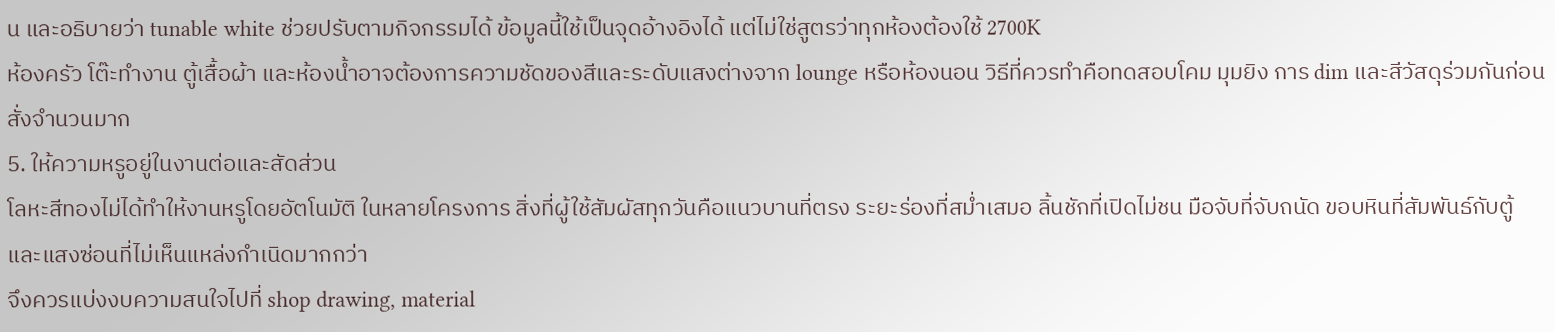น และอธิบายว่า tunable white ช่วยปรับตามกิจกรรมได้ ข้อมูลนี้ใช้เป็นจุดอ้างอิงได้ แต่ไม่ใช่สูตรว่าทุกห้องต้องใช้ 2700K
ห้องครัว โต๊ะทำงาน ตู้เสื้อผ้า และห้องน้ำอาจต้องการความชัดของสีและระดับแสงต่างจาก lounge หรือห้องนอน วิธีที่ควรทำคือทดสอบโคม มุมยิง การ dim และสีวัสดุร่วมกันก่อนสั่งจำนวนมาก
5. ให้ความหรูอยู่ในงานต่อและสัดส่วน
โลหะสีทองไม่ได้ทำให้งานหรูโดยอัตโนมัติ ในหลายโครงการ สิ่งที่ผู้ใช้สัมผัสทุกวันคือแนวบานที่ตรง ระยะร่องที่สม่ำเสมอ ลิ้นชักที่เปิดไม่ชน มือจับที่จับถนัด ขอบหินที่สัมพันธ์กับตู้ และแสงซ่อนที่ไม่เห็นแหล่งกำเนิดมากกว่า
จึงควรแบ่งงบความสนใจไปที่ shop drawing, material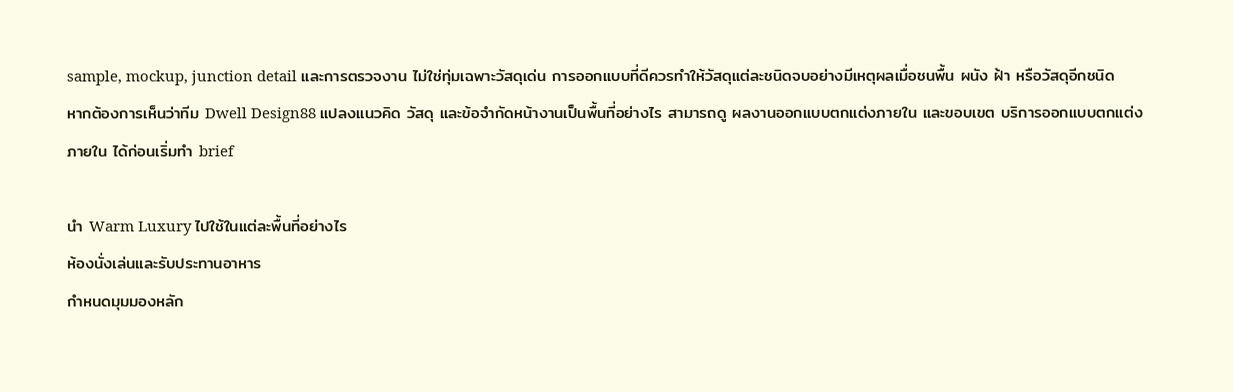sample, mockup, junction detail และการตรวจงาน ไม่ใช่ทุ่มเฉพาะวัสดุเด่น การออกแบบที่ดีควรทำให้วัสดุแต่ละชนิดจบอย่างมีเหตุผลเมื่อชนพื้น ผนัง ฝ้า หรือวัสดุอีกชนิด
หากต้องการเห็นว่าทีม Dwell Design88 แปลงแนวคิด วัสดุ และข้อจำกัดหน้างานเป็นพื้นที่อย่างไร สามารถดู ผลงานออกแบบตกแต่งภายใน และขอบเขต บริการออกแบบตกแต่งภายใน ได้ก่อนเริ่มทำ brief

นำ Warm Luxury ไปใช้ในแต่ละพื้นที่อย่างไร
ห้องนั่งเล่นและรับประทานอาหาร
กำหนดมุมมองหลัก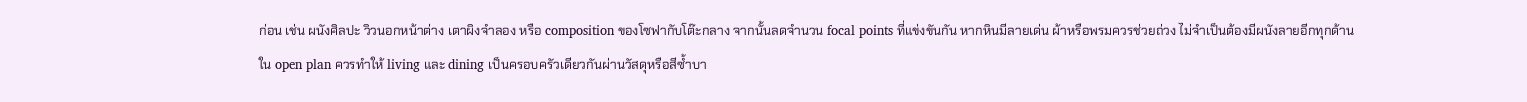ก่อน เช่น ผนังศิลปะ วิวนอกหน้าต่าง เตาผิงจำลอง หรือ composition ของโซฟากับโต๊ะกลาง จากนั้นลดจำนวน focal points ที่แข่งขันกัน หากหินมีลายเด่น ผ้าหรือพรมควรช่วยถ่วง ไม่จำเป็นต้องมีผนังลายอีกทุกด้าน
ใน open plan ควรทำให้ living และ dining เป็นครอบครัวเดียวกันผ่านวัสดุหรือสีซ้ำบา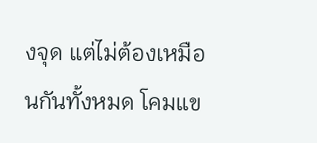งจุด แต่ไม่ต้องเหมือนกันทั้งหมด โคมแข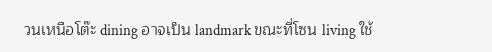วนเหนือโต๊ะ dining อาจเป็น landmark ขณะที่โซน living ใช้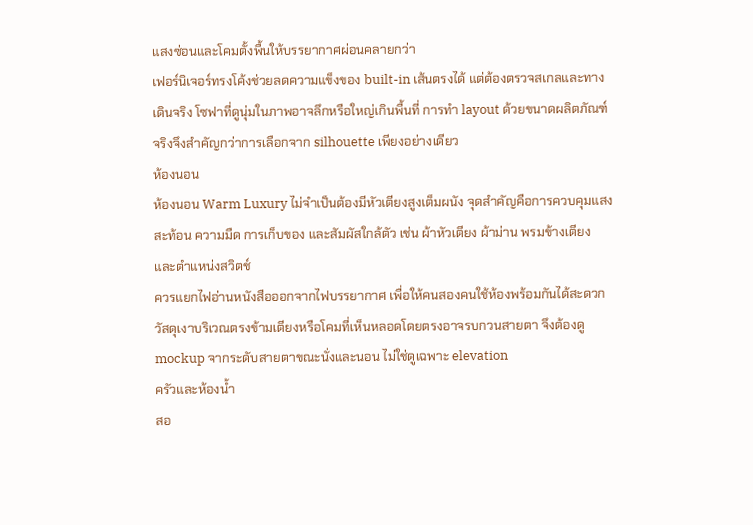แสงซ่อนและโคมตั้งพื้นให้บรรยากาศผ่อนคลายกว่า
เฟอร์นิเจอร์ทรงโค้งช่วยลดความแข็งของ built-in เส้นตรงได้ แต่ต้องตรวจสเกลและทางเดินจริง โซฟาที่ดูนุ่มในภาพอาจลึกหรือใหญ่เกินพื้นที่ การทำ layout ด้วยขนาดผลิตภัณฑ์จริงจึงสำคัญกว่าการเลือกจาก silhouette เพียงอย่างเดียว
ห้องนอน
ห้องนอน Warm Luxury ไม่จำเป็นต้องมีหัวเตียงสูงเต็มผนัง จุดสำคัญคือการควบคุมแสงสะท้อน ความมืด การเก็บของ และสัมผัสใกล้ตัว เช่น ผ้าหัวเตียง ผ้าม่าน พรมข้างเตียง และตำแหน่งสวิตช์
ควรแยกไฟอ่านหนังสือออกจากไฟบรรยากาศ เพื่อให้คนสองคนใช้ห้องพร้อมกันได้สะดวก วัสดุเงาบริเวณตรงข้ามเตียงหรือโคมที่เห็นหลอดโดยตรงอาจรบกวนสายตา จึงต้องดู mockup จากระดับสายตาขณะนั่งและนอน ไม่ใช่ดูเฉพาะ elevation
ครัวและห้องน้ำ
สอ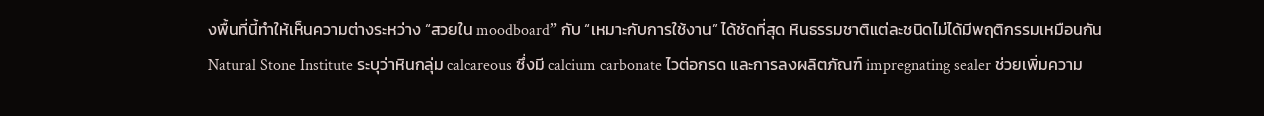งพื้นที่นี้ทำให้เห็นความต่างระหว่าง “สวยใน moodboard” กับ “เหมาะกับการใช้งาน” ได้ชัดที่สุด หินธรรมชาติแต่ละชนิดไม่ได้มีพฤติกรรมเหมือนกัน Natural Stone Institute ระบุว่าหินกลุ่ม calcareous ซึ่งมี calcium carbonate ไวต่อกรด และการลงผลิตภัณฑ์ impregnating sealer ช่วยเพิ่มความ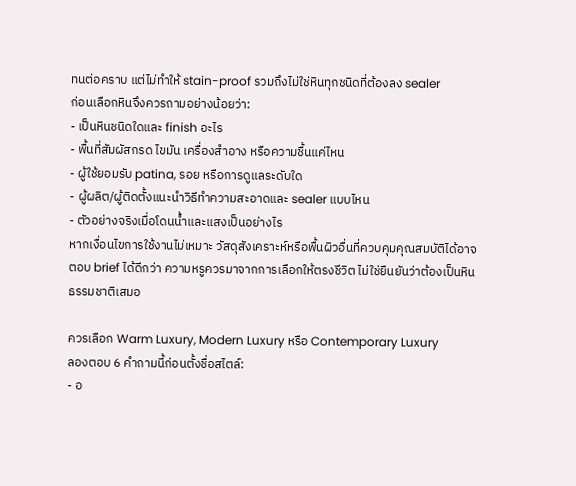ทนต่อคราบ แต่ไม่ทำให้ stain-proof รวมถึงไม่ใช่หินทุกชนิดที่ต้องลง sealer
ก่อนเลือกหินจึงควรถามอย่างน้อยว่า:
- เป็นหินชนิดใดและ finish อะไร
- พื้นที่สัมผัสกรด ไขมัน เครื่องสำอาง หรือความชื้นแค่ไหน
- ผู้ใช้ยอมรับ patina, รอย หรือการดูแลระดับใด
- ผู้ผลิต/ผู้ติดตั้งแนะนำวิธีทำความสะอาดและ sealer แบบไหน
- ตัวอย่างจริงเมื่อโดนน้ำและแสงเป็นอย่างไร
หากเงื่อนไขการใช้งานไม่เหมาะ วัสดุสังเคราะห์หรือพื้นผิวอื่นที่ควบคุมคุณสมบัติได้อาจตอบ brief ได้ดีกว่า ความหรูควรมาจากการเลือกให้ตรงชีวิต ไม่ใช่ยืนยันว่าต้องเป็นหินธรรมชาติเสมอ

ควรเลือก Warm Luxury, Modern Luxury หรือ Contemporary Luxury
ลองตอบ 6 คำถามนี้ก่อนตั้งชื่อสไตล์:
- อ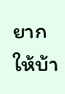ยากให้บ้า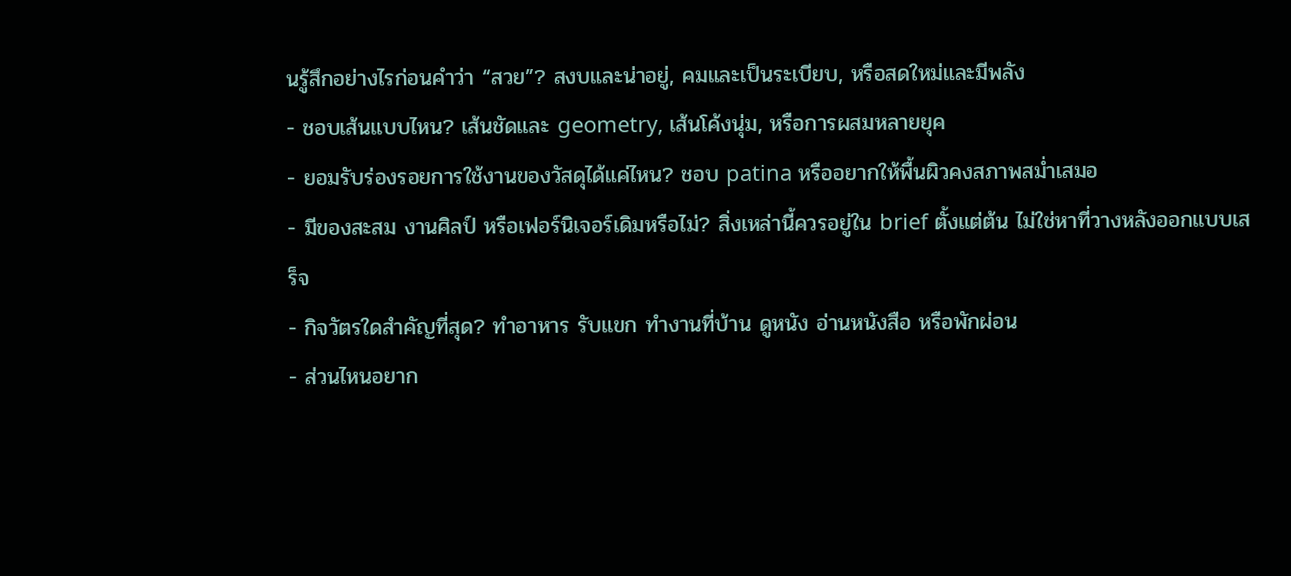นรู้สึกอย่างไรก่อนคำว่า “สวย”? สงบและน่าอยู่, คมและเป็นระเบียบ, หรือสดใหม่และมีพลัง
- ชอบเส้นแบบไหน? เส้นชัดและ geometry, เส้นโค้งนุ่ม, หรือการผสมหลายยุค
- ยอมรับร่องรอยการใช้งานของวัสดุได้แค่ไหน? ชอบ patina หรืออยากให้พื้นผิวคงสภาพสม่ำเสมอ
- มีของสะสม งานศิลป์ หรือเฟอร์นิเจอร์เดิมหรือไม่? สิ่งเหล่านี้ควรอยู่ใน brief ตั้งแต่ต้น ไม่ใช่หาที่วางหลังออกแบบเสร็จ
- กิจวัตรใดสำคัญที่สุด? ทำอาหาร รับแขก ทำงานที่บ้าน ดูหนัง อ่านหนังสือ หรือพักผ่อน
- ส่วนไหนอยาก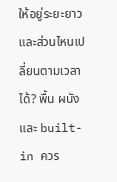ให้อยู่ระยะยาว และส่วนไหนเปลี่ยนตามเวลาได้? พื้น ผนัง และ built-in ควร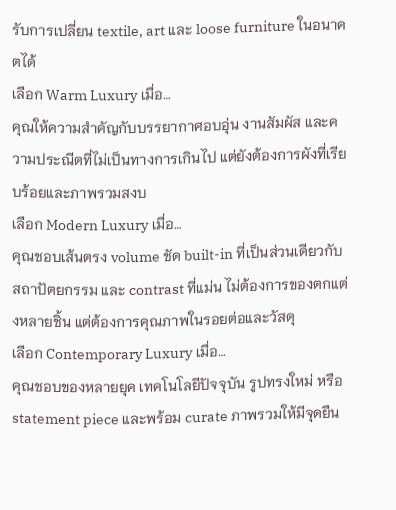รับการเปลี่ยน textile, art และ loose furniture ในอนาคตได้
เลือก Warm Luxury เมื่อ…
คุณให้ความสำคัญกับบรรยากาศอบอุ่น งานสัมผัส และความประณีตที่ไม่เป็นทางการเกินไป แต่ยังต้องการผังที่เรียบร้อยและภาพรวมสงบ
เลือก Modern Luxury เมื่อ…
คุณชอบเส้นตรง volume ชัด built-in ที่เป็นส่วนเดียวกับสถาปัตยกรรม และ contrast ที่แม่น ไม่ต้องการของตกแต่งหลายชิ้น แต่ต้องการคุณภาพในรอยต่อและวัสดุ
เลือก Contemporary Luxury เมื่อ…
คุณชอบของหลายยุค เทคโนโลยีปัจจุบัน รูปทรงใหม่ หรือ statement piece และพร้อม curate ภาพรวมให้มีจุดยืน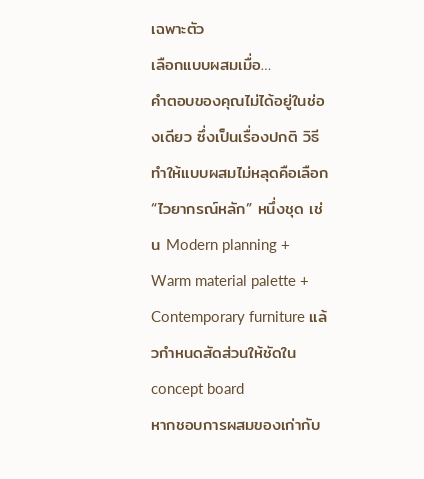เฉพาะตัว
เลือกแบบผสมเมื่อ…
คำตอบของคุณไม่ได้อยู่ในช่องเดียว ซึ่งเป็นเรื่องปกติ วิธีทำให้แบบผสมไม่หลุดคือเลือก “ไวยากรณ์หลัก” หนึ่งชุด เช่น Modern planning + Warm material palette + Contemporary furniture แล้วกำหนดสัดส่วนให้ชัดใน concept board
หากชอบการผสมของเก่ากับ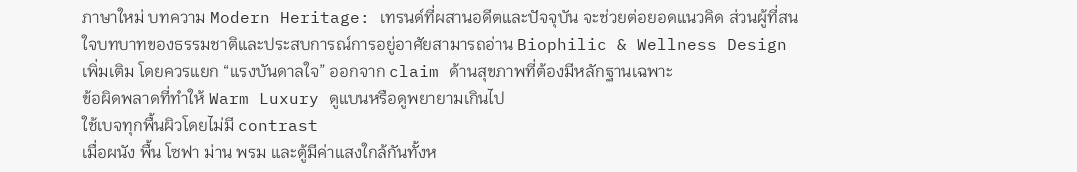ภาษาใหม่ บทความ Modern Heritage: เทรนด์ที่ผสานอดีตและปัจจุบัน จะช่วยต่อยอดแนวคิด ส่วนผู้ที่สนใจบทบาทของธรรมชาติและประสบการณ์การอยู่อาศัยสามารถอ่าน Biophilic & Wellness Design เพิ่มเติม โดยควรแยก “แรงบันดาลใจ” ออกจาก claim ด้านสุขภาพที่ต้องมีหลักฐานเฉพาะ
ข้อผิดพลาดที่ทำให้ Warm Luxury ดูแบนหรือดูพยายามเกินไป
ใช้เบจทุกพื้นผิวโดยไม่มี contrast
เมื่อผนัง พื้น โซฟา ม่าน พรม และตู้มีค่าแสงใกล้กันทั้งห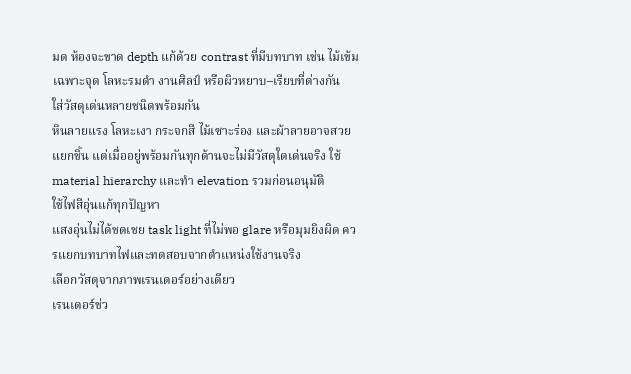มด ห้องจะขาด depth แก้ด้วย contrast ที่มีบทบาท เช่น ไม้เข้มเฉพาะจุด โลหะรมดำ งานศิลป์ หรือผิวหยาบ–เรียบที่ต่างกัน
ใส่วัสดุเด่นหลายชนิดพร้อมกัน
หินลายแรง โลหะเงา กระจกสี ไม้เซาะร่อง และผ้าลายอาจสวยแยกชิ้น แต่เมื่ออยู่พร้อมกันทุกด้านจะไม่มีวัสดุใดเด่นจริง ใช้ material hierarchy และทำ elevation รวมก่อนอนุมัติ
ใช้ไฟสีอุ่นแก้ทุกปัญหา
แสงอุ่นไม่ได้ชดเชย task light ที่ไม่พอ glare หรือมุมยิงผิด ควรแยกบทบาทไฟและทดสอบจากตำแหน่งใช้งานจริง
เลือกวัสดุจากภาพเรนเดอร์อย่างเดียว
เรนเดอร์ช่ว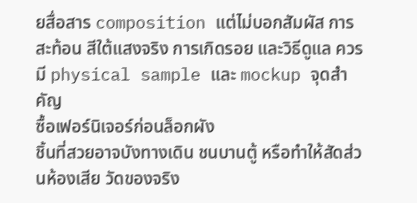ยสื่อสาร composition แต่ไม่บอกสัมผัส การสะท้อน สีใต้แสงจริง การเกิดรอย และวิธีดูแล ควรมี physical sample และ mockup จุดสำคัญ
ซื้อเฟอร์นิเจอร์ก่อนล็อกผัง
ชิ้นที่สวยอาจบังทางเดิน ชนบานตู้ หรือทำให้สัดส่วนห้องเสีย วัดของจริง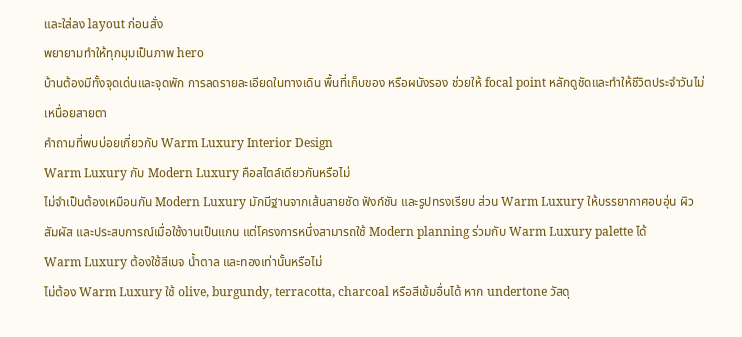และใส่ลง layout ก่อนสั่ง
พยายามทำให้ทุกมุมเป็นภาพ hero
บ้านต้องมีทั้งจุดเด่นและจุดพัก การลดรายละเอียดในทางเดิน พื้นที่เก็บของ หรือผนังรอง ช่วยให้ focal point หลักดูชัดและทำให้ชีวิตประจำวันไม่เหนื่อยสายตา
คำถามที่พบบ่อยเกี่ยวกับ Warm Luxury Interior Design
Warm Luxury กับ Modern Luxury คือสไตล์เดียวกันหรือไม่
ไม่จำเป็นต้องเหมือนกัน Modern Luxury มักมีฐานจากเส้นสายชัด ฟังก์ชัน และรูปทรงเรียบ ส่วน Warm Luxury ให้บรรยากาศอบอุ่น ผิวสัมผัส และประสบการณ์เมื่อใช้งานเป็นแกน แต่โครงการหนึ่งสามารถใช้ Modern planning ร่วมกับ Warm Luxury palette ได้
Warm Luxury ต้องใช้สีเบจ น้ำตาล และทองเท่านั้นหรือไม่
ไม่ต้อง Warm Luxury ใช้ olive, burgundy, terracotta, charcoal หรือสีเข้มอื่นได้ หาก undertone วัสดุ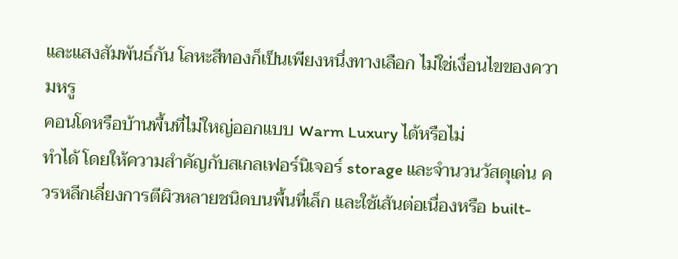และแสงสัมพันธ์กัน โลหะสีทองก็เป็นเพียงหนึ่งทางเลือก ไม่ใช่เงื่อนไขของความหรู
คอนโดหรือบ้านพื้นที่ไม่ใหญ่ออกแบบ Warm Luxury ได้หรือไม่
ทำได้ โดยให้ความสำคัญกับสเกลเฟอร์นิเจอร์ storage และจำนวนวัสดุเด่น ควรหลีกเลี่ยงการตีผิวหลายชนิดบนพื้นที่เล็ก และใช้เส้นต่อเนื่องหรือ built-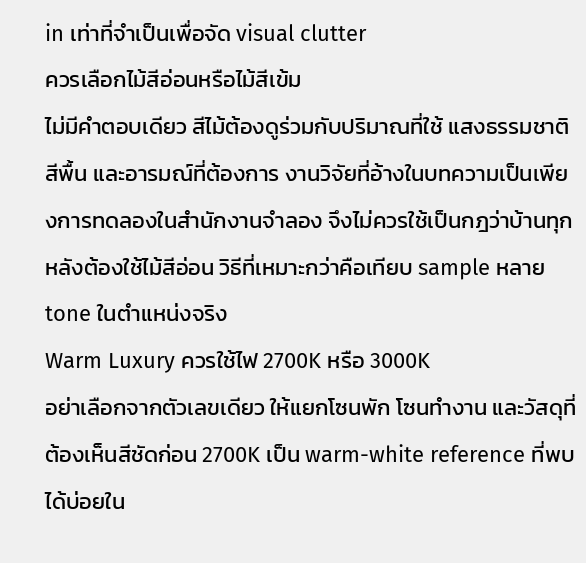in เท่าที่จำเป็นเพื่อจัด visual clutter
ควรเลือกไม้สีอ่อนหรือไม้สีเข้ม
ไม่มีคำตอบเดียว สีไม้ต้องดูร่วมกับปริมาณที่ใช้ แสงธรรมชาติ สีพื้น และอารมณ์ที่ต้องการ งานวิจัยที่อ้างในบทความเป็นเพียงการทดลองในสำนักงานจำลอง จึงไม่ควรใช้เป็นกฎว่าบ้านทุกหลังต้องใช้ไม้สีอ่อน วิธีที่เหมาะกว่าคือเทียบ sample หลาย tone ในตำแหน่งจริง
Warm Luxury ควรใช้ไฟ 2700K หรือ 3000K
อย่าเลือกจากตัวเลขเดียว ให้แยกโซนพัก โซนทำงาน และวัสดุที่ต้องเห็นสีชัดก่อน 2700K เป็น warm-white reference ที่พบได้บ่อยใน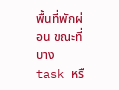พื้นที่พักผ่อน ขณะที่บาง task หรื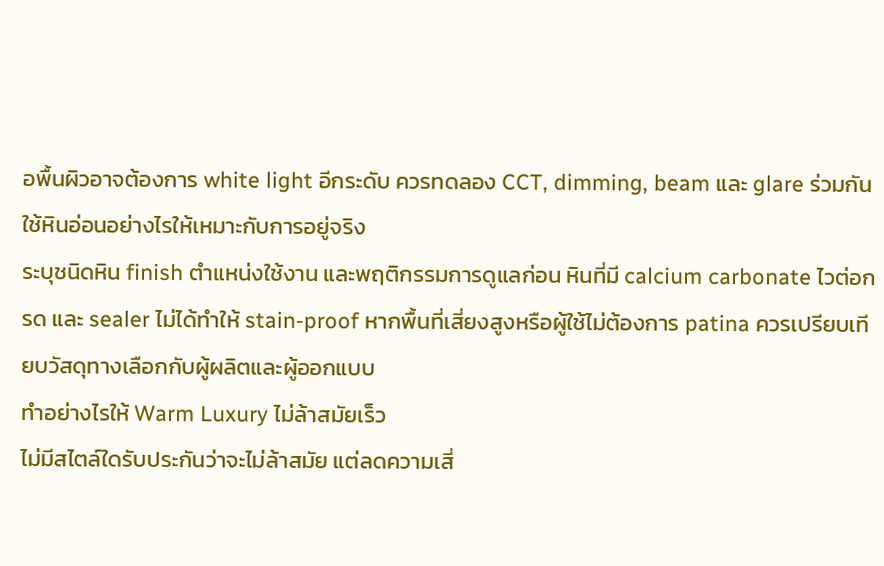อพื้นผิวอาจต้องการ white light อีกระดับ ควรทดลอง CCT, dimming, beam และ glare ร่วมกัน
ใช้หินอ่อนอย่างไรให้เหมาะกับการอยู่จริง
ระบุชนิดหิน finish ตำแหน่งใช้งาน และพฤติกรรมการดูแลก่อน หินที่มี calcium carbonate ไวต่อกรด และ sealer ไม่ได้ทำให้ stain-proof หากพื้นที่เสี่ยงสูงหรือผู้ใช้ไม่ต้องการ patina ควรเปรียบเทียบวัสดุทางเลือกกับผู้ผลิตและผู้ออกแบบ
ทำอย่างไรให้ Warm Luxury ไม่ล้าสมัยเร็ว
ไม่มีสไตล์ใดรับประกันว่าจะไม่ล้าสมัย แต่ลดความเสี่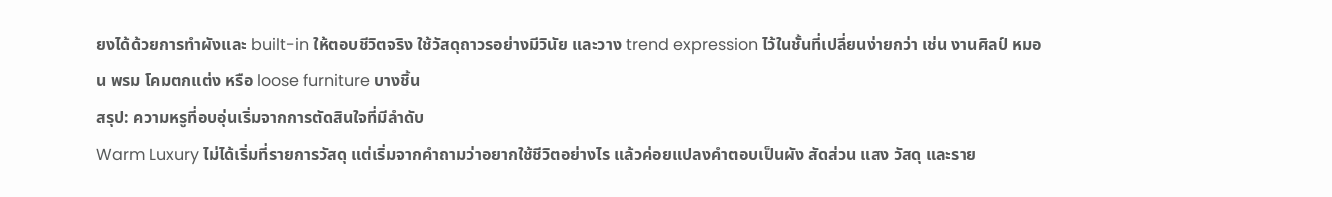ยงได้ด้วยการทำผังและ built-in ให้ตอบชีวิตจริง ใช้วัสดุถาวรอย่างมีวินัย และวาง trend expression ไว้ในชั้นที่เปลี่ยนง่ายกว่า เช่น งานศิลป์ หมอน พรม โคมตกแต่ง หรือ loose furniture บางชิ้น
สรุป: ความหรูที่อบอุ่นเริ่มจากการตัดสินใจที่มีลำดับ
Warm Luxury ไม่ได้เริ่มที่รายการวัสดุ แต่เริ่มจากคำถามว่าอยากใช้ชีวิตอย่างไร แล้วค่อยแปลงคำตอบเป็นผัง สัดส่วน แสง วัสดุ และราย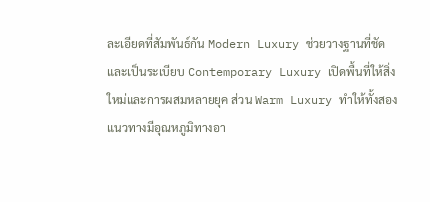ละเอียดที่สัมพันธ์กัน Modern Luxury ช่วยวางฐานที่ชัดและเป็นระเบียบ Contemporary Luxury เปิดพื้นที่ให้สิ่งใหม่และการผสมหลายยุค ส่วน Warm Luxury ทำให้ทั้งสองแนวทางมีอุณหภูมิทางอา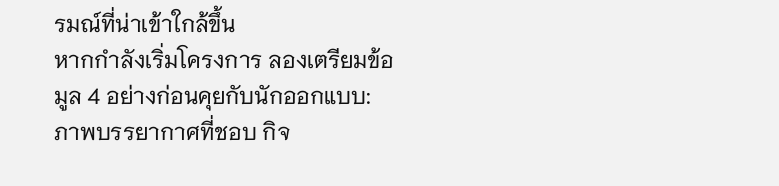รมณ์ที่น่าเข้าใกล้ขึ้น
หากกำลังเริ่มโครงการ ลองเตรียมข้อมูล 4 อย่างก่อนคุยกับนักออกแบบ: ภาพบรรยากาศที่ชอบ กิจ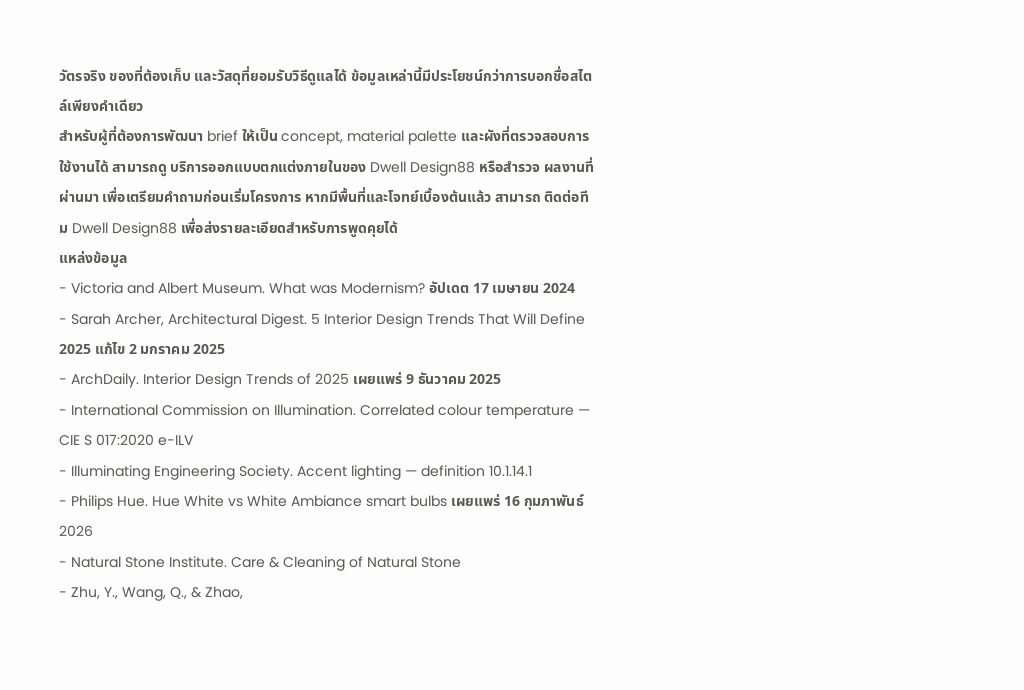วัตรจริง ของที่ต้องเก็บ และวัสดุที่ยอมรับวิธีดูแลได้ ข้อมูลเหล่านี้มีประโยชน์กว่าการบอกชื่อสไตล์เพียงคำเดียว
สำหรับผู้ที่ต้องการพัฒนา brief ให้เป็น concept, material palette และผังที่ตรวจสอบการใช้งานได้ สามารถดู บริการออกแบบตกแต่งภายในของ Dwell Design88 หรือสำรวจ ผลงานที่ผ่านมา เพื่อเตรียมคำถามก่อนเริ่มโครงการ หากมีพื้นที่และโจทย์เบื้องต้นแล้ว สามารถ ติดต่อทีม Dwell Design88 เพื่อส่งรายละเอียดสำหรับการพูดคุยได้
แหล่งข้อมูล
- Victoria and Albert Museum. What was Modernism? อัปเดต 17 เมษายน 2024
- Sarah Archer, Architectural Digest. 5 Interior Design Trends That Will Define 2025 แก้ไข 2 มกราคม 2025
- ArchDaily. Interior Design Trends of 2025 เผยแพร่ 9 ธันวาคม 2025
- International Commission on Illumination. Correlated colour temperature — CIE S 017:2020 e-ILV
- Illuminating Engineering Society. Accent lighting — definition 10.1.14.1
- Philips Hue. Hue White vs White Ambiance smart bulbs เผยแพร่ 16 กุมภาพันธ์ 2026
- Natural Stone Institute. Care & Cleaning of Natural Stone
- Zhu, Y., Wang, Q., & Zhao,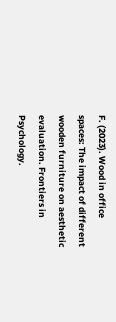F. (2023). Wood in office spaces: The impact of different wooden furniture on aesthetic evaluation. Frontiers in Psychology.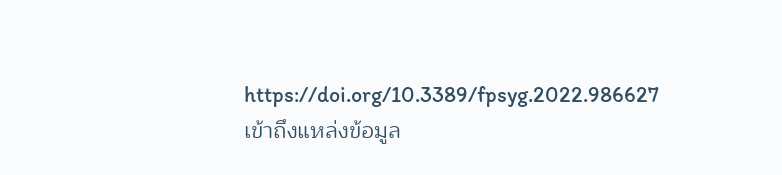https://doi.org/10.3389/fpsyg.2022.986627
เข้าถึงแหล่งข้อมูล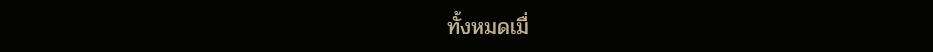ทั้งหมดเมื่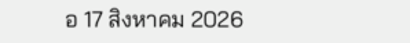อ 17 สิงหาคม 2026